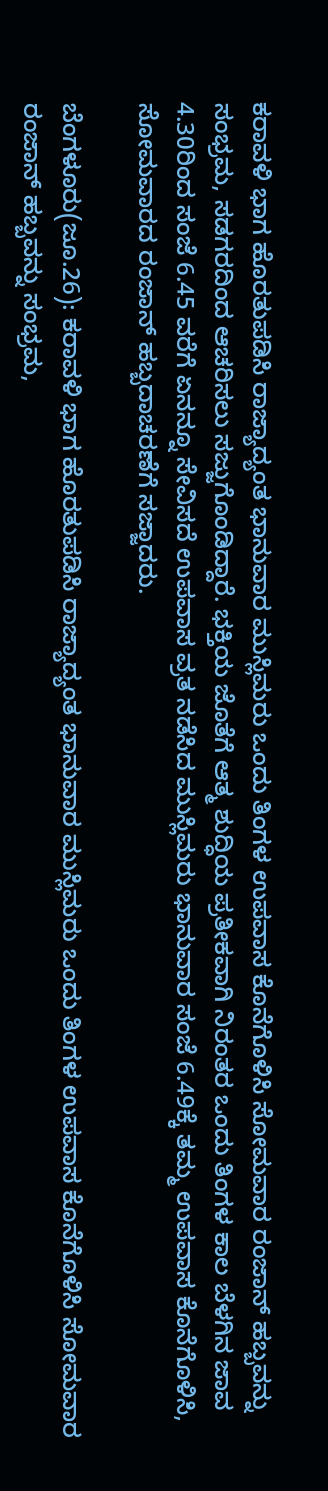ಕರಾವಳಿ ಭಾಗ ಹೊರತುಪಡಿಸಿ ರಾಜ್ಯಾದ್ಯಂತ ಭಾನುವಾರ ಮುಸ್ಲಿಮರು ಒಂದು ತಿಂಗಳ ಉಪವಾಸ ಕೊನೆಗೊಳಿಸಿ ಸೋಮವಾರ ರಂಜಾನ್‌ ಹಬ್ಬವನ್ನು ಸಂಭ್ರಮ, ಸಡಗರದಿಂದ ಆಚರಿಸಲು ಸಜ್ಜುಗೊಂಡಿದ್ದಾರೆ. ಭಕ್ತಿಯ ಜೊತೆಗೆ ಆತ್ಮ ಶುದ್ಧಿಯ ಪ್ರತೀಕವಾಗಿ ನಿರಂತರ ಒಂದು ತಿಂಗಳ ಕಾಲ ಬೆಳಗಿನ ಜಾವ 4.30ರಿಂದ ಸಂಜೆ 6.45 ವರೆಗೆ ಏನನ್ನೂ ಸೇವಿಸದೆ ಉಪವಾಸ ವ್ರತ ನಡೆಸಿದ ಮುಸ್ಲಿಮರು ಭಾನುವಾರ ಸಂಜೆ 6.49ಕ್ಕೆ ತಮ್ಮ ಉಪವಾಸ ಕೊನೆಗೊಳಿಸಿ, ಸೋಮವಾರದ ರಂಜಾನ್‌ ಹಬ್ಬದಾಚರಣೆಗೆ ಸಜ್ಜಾದರು.

ಬೆಂಗಳೂರು(ಜೂ.26): ಕರಾವಳಿ ಭಾಗ ಹೊರತುಪಡಿಸಿ ರಾಜ್ಯಾದ್ಯಂತ ಭಾನುವಾರ ಮುಸ್ಲಿಮರು ಒಂದು ತಿಂಗಳ ಉಪವಾಸ ಕೊನೆಗೊಳಿಸಿ ಸೋಮವಾರ ರಂಜಾನ್‌ ಹಬ್ಬವನ್ನು ಸಂಭ್ರಮ,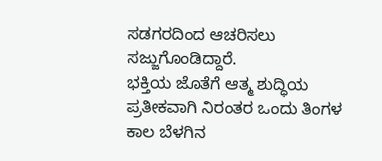ಸಡಗರದಿಂದ ಆಚರಿಸಲು ಸಜ್ಜುಗೊಂಡಿದ್ದಾರೆ.
ಭಕ್ತಿಯ ಜೊತೆಗೆ ಆತ್ಮ ಶುದ್ಧಿಯ ಪ್ರತೀಕವಾಗಿ ನಿರಂತರ ಒಂದು ತಿಂಗಳ ಕಾಲ ಬೆಳಗಿನ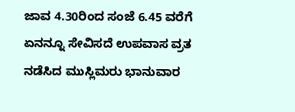ಜಾವ 4.30ರಿಂದ ಸಂಜೆ 6.45 ವರೆಗೆ ಏನನ್ನೂ ಸೇವಿಸದೆ ಉಪವಾಸ ವ್ರತ ನಡೆಸಿದ ಮುಸ್ಲಿಮರು ಭಾನುವಾರ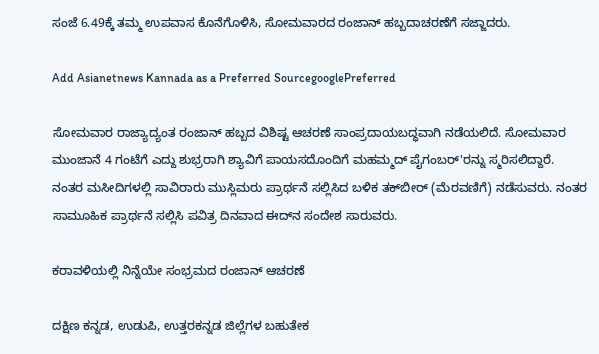ಸಂಜೆ 6.49ಕ್ಕೆ ತಮ್ಮ ಉಪವಾಸ ಕೊನೆಗೊಳಿಸಿ, ಸೋಮವಾರದ ರಂಜಾನ್‌ ಹಬ್ಬದಾಚರಣೆಗೆ ಸಜ್ಜಾದರು.

Add Asianetnews Kannada as a Preferred SourcegooglePreferred

ಸೋಮವಾರ ರಾಜ್ಯಾದ್ಯಂತ ರಂಜಾನ್‌ ಹಬ್ಬದ ವಿಶಿಷ್ಟ ಆಚರಣೆ ಸಾಂಪ್ರದಾಯಬದ್ಧವಾಗಿ ನಡೆಯಲಿದೆ. ಸೋಮವಾರ ಮುಂಜಾನೆ 4 ಗಂಟೆಗೆ ಎದ್ದು ಶುಭ್ರರಾಗಿ ಶ್ಯಾವಿಗೆ ಪಾಯಸದೊಂದಿಗೆ ಮಹಮ್ಮದ್‌ ಪೈಗಂಬರ್‌'ರನ್ನು ಸ್ಮರಿಸಲಿದ್ದಾರೆ. ನಂತರ ಮಸೀದಿಗಳಲ್ಲಿ ಸಾವಿರಾರು ಮುಸ್ಲಿಮರು ಪ್ರಾರ್ಥನೆ ಸಲ್ಲಿಸಿದ ಬಳಿಕ ತಕ್‌ಬೀರ್‌ (ಮೆರವಣಿಗೆ) ನಡೆಸುವರು. ನಂತರ ಸಾಮೂಹಿಕ ಪ್ರಾರ್ಥನೆ ಸಲ್ಲಿಸಿ ಪವಿತ್ರ ದಿನವಾದ ಈದ್‌ನ ಸಂದೇಶ ಸಾರುವರು.

ಕರಾವಳಿಯಲ್ಲಿ ನಿನ್ನೆಯೇ ಸಂಭ್ರಮದ ರಂಜಾನ್‌ ಆಚರಣೆ

ದಕ್ಷಿಣ ಕನ್ನಡ, ಉಡುಪಿ, ಉತ್ತರಕನ್ನಡ ಜಿಲ್ಲೆಗಳ ಬಹುತೇಕ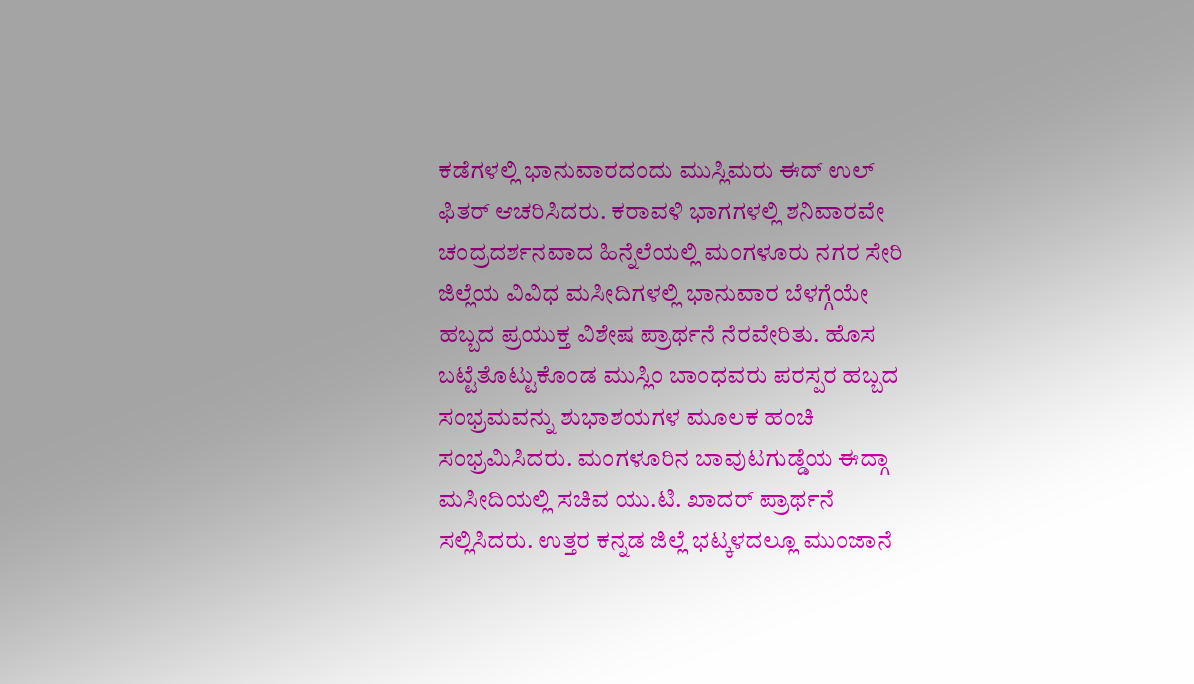ಕಡೆಗಳಲ್ಲಿ ಭಾನುವಾರದಂದು ಮುಸ್ಲಿಮರು ಈದ್‌ ಉಲ್‌ ಫಿತರ್‌ ಆಚರಿಸಿದರು. ಕರಾವಳಿ ಭಾಗಗಳಲ್ಲಿ ಶನಿವಾರವೇ ಚಂದ್ರದರ್ಶನವಾದ ಹಿನ್ನೆಲೆಯಲ್ಲಿ ಮಂಗಳೂರು ನಗರ ಸೇರಿ ಜಿಲ್ಲೆಯ ವಿವಿಧ ಮಸೀದಿಗಳಲ್ಲಿ ಭಾನುವಾರ ಬೆಳಗ್ಗೆಯೇ ಹಬ್ಬದ ಪ್ರಯುಕ್ತ ವಿಶೇಷ ಪ್ರಾರ್ಥನೆ ನೆರವೇರಿತು. ಹೊಸ ಬಟ್ಟೆತೊಟ್ಟುಕೊಂಡ ಮುಸ್ಲಿಂ ಬಾಂಧವರು ಪರಸ್ಪರ ಹಬ್ಬದ ಸಂಭ್ರಮವನ್ನು ಶುಭಾಶಯಗಳ ಮೂಲಕ ಹಂಚಿ ಸಂಭ್ರಮಿಸಿದರು. ಮಂಗಳೂರಿನ ಬಾವುಟಗುಡ್ಡೆಯ ಈದ್ಗಾ ಮಸೀದಿಯಲ್ಲಿ ಸಚಿವ ಯು.ಟಿ. ಖಾದರ್‌ ಪ್ರಾರ್ಥನೆ ಸಲ್ಲಿಸಿದರು. ಉತ್ತರ ಕನ್ನಡ ಜಿಲ್ಲೆ ಭಟ್ಕಳದಲ್ಲೂ ಮುಂಜಾನೆ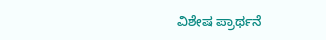ವಿಶೇಷ ಪ್ರಾರ್ಥನೆ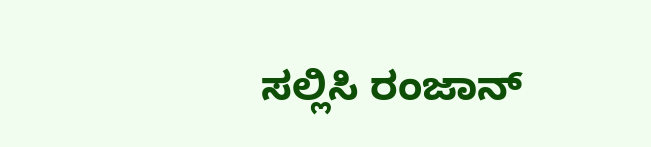ಸಲ್ಲಿಸಿ ರಂಜಾನ್‌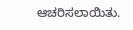ಆಚರಿಸಲಾಯಿತು.